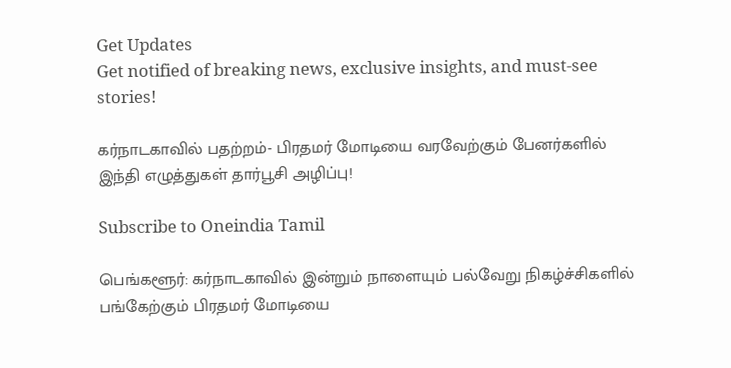Get Updates
Get notified of breaking news, exclusive insights, and must-see stories!

கர்நாடகாவில் பதற்றம்- பிரதமர் மோடியை வரவேற்கும் பேனர்களில் இந்தி எழுத்துகள் தார்பூசி அழிப்பு!

Subscribe to Oneindia Tamil

பெங்களூர்: கர்நாடகாவில் இன்றும் நாளையும் பல்வேறு நிகழ்ச்சிகளில் பங்கேற்கும் பிரதமர் மோடியை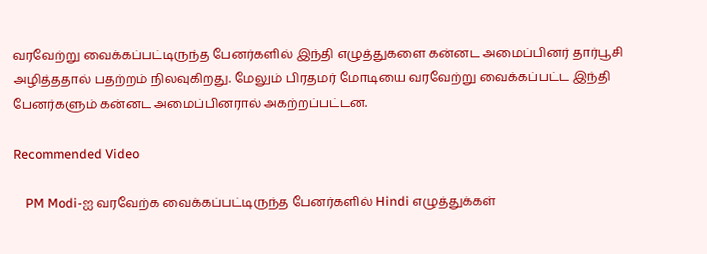வரவேற்று வைக்கப்பட்டிருந்த பேனர்களில் இந்தி எழுத்துகளை கன்னட அமைப்பினர் தார்பூசி அழித்ததால் பதற்றம் நிலவுகிறது. மேலும் பிரதமர் மோடியை வரவேற்று வைக்கப்பட்ட இந்தி பேனர்களும் கன்னட அமைப்பினரால் அகற்றப்பட்டன.

Recommended Video

    PM Modi-ஐ வரவேற்க வைக்கப்பட்டிருந்த பேனர்களில் Hindi எழுத்துக்கள்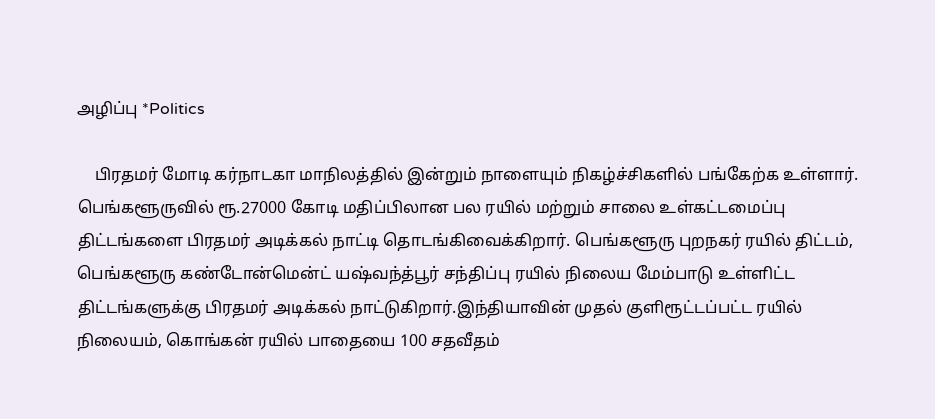அழிப்பு *Politics

    பிரதமர் மோடி கர்நாடகா மாநிலத்தில் இன்றும் நாளையும் நிகழ்ச்சிகளில் பங்கேற்க உள்ளார். பெங்களூருவில் ரூ.27000 கோடி மதிப்பிலான பல ரயில் மற்றும் சாலை உள்கட்டமைப்பு திட்டங்களை பிரதமர் அடிக்கல் நாட்டி தொடங்கிவைக்கிறார். பெங்களூரு புறநகர் ரயில் திட்டம், பெங்களூரு கண்டோன்மென்ட் யஷ்வந்த்பூர் சந்திப்பு ரயில் நிலைய மேம்பாடு உள்ளிட்ட திட்டங்களுக்கு பிரதமர் அடிக்கல் நாட்டுகிறார்.இந்தியாவின் முதல் குளிரூட்டப்பட்ட ரயில் நிலையம், கொங்கன் ரயில் பாதையை 100 சதவீதம்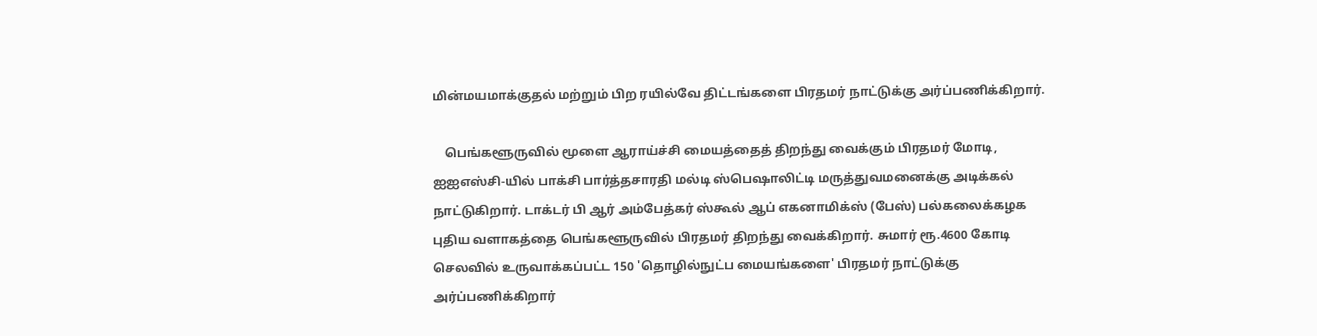மின்மயமாக்குதல் மற்றும் பிற ரயில்வே திட்டங்களை பிரதமர் நாட்டுக்கு அர்ப்பணிக்கிறார்.

    பெங்களூருவில் மூளை ஆராய்ச்சி மையத்தைத் திறந்து வைக்கும் பிரதமர் மோடி, ஐஐஎஸ்சி-யில் பாக்சி பார்த்தசாரதி மல்டி ஸ்பெஷாலிட்டி மருத்துவமனைக்கு அடிக்கல் நாட்டுகிறார். டாக்டர் பி ஆர் அம்பேத்கர் ஸ்கூல் ஆப் எகனாமிக்ஸ் (பேஸ்) பல்கலைக்கழக புதிய வளாகத்தை பெங்களூருவில் பிரதமர் திறந்து வைக்கிறார். சுமார் ரூ.4600 கோடி செலவில் உருவாக்கப்பட்ட 150 'தொழில்நுட்ப மையங்களை' பிரதமர் நாட்டுக்கு அர்ப்பணிக்கிறார்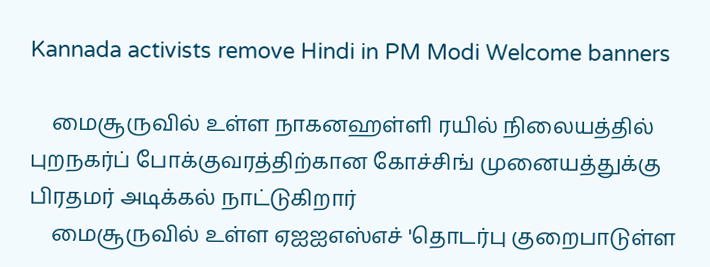Kannada activists remove Hindi in PM Modi Welcome banners

    மைசூருவில் உள்ள நாகனஹள்ளி ரயில் நிலையத்தில் புறநகர்ப் போக்குவரத்திற்கான கோச்சிங் முனையத்துக்கு பிரதமர் அடிக்கல் நாட்டுகிறார்
    மைசூருவில் உள்ள ஏஐஐஎஸ்எச் 'தொடர்பு குறைபாடுள்ள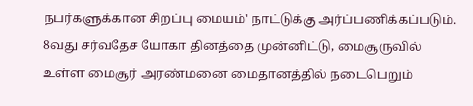நபர்களுக்கான சிறப்பு மையம்' நாட்டுக்கு அர்ப்பணிக்கப்படும். 8வது சர்வதேச யோகா தினத்தை முன்னிட்டு, மைசூருவில் உள்ள மைசூர் அரண்மனை மைதானத்தில் நடைபெறும்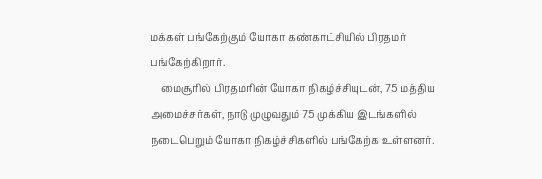மக்கள் பங்கேற்கும் யோகா கண்காட்சியில் பிரதமர் பங்கேற்கிறார்.
    மைசூரில் பிரதமரின் யோகா நிகழ்ச்சியுடன், 75 மத்திய அமைச்சர்கள், நாடு முழுவதும் 75 முக்கிய இடங்களில் நடைபெறும் யோகா நிகழ்ச்சிகளில் பங்கேற்க உள்ளனர்.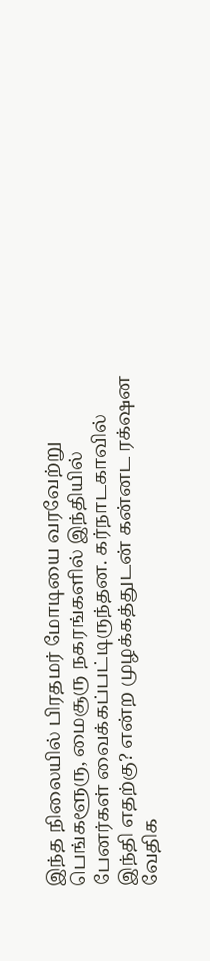இந்த நிலையில் பிரதமர் மோடியை வரவேற்று பெங்களூரு, மைசூரு நகரங்களில் இந்தியில் பேனர்கள் வைக்கப்பட்டிருந்தன. கர்நாடகாவில் இந்தி எதற்கு? என்ற முழக்கத்துடன் கன்னட ரக்‌ஷன வேதிக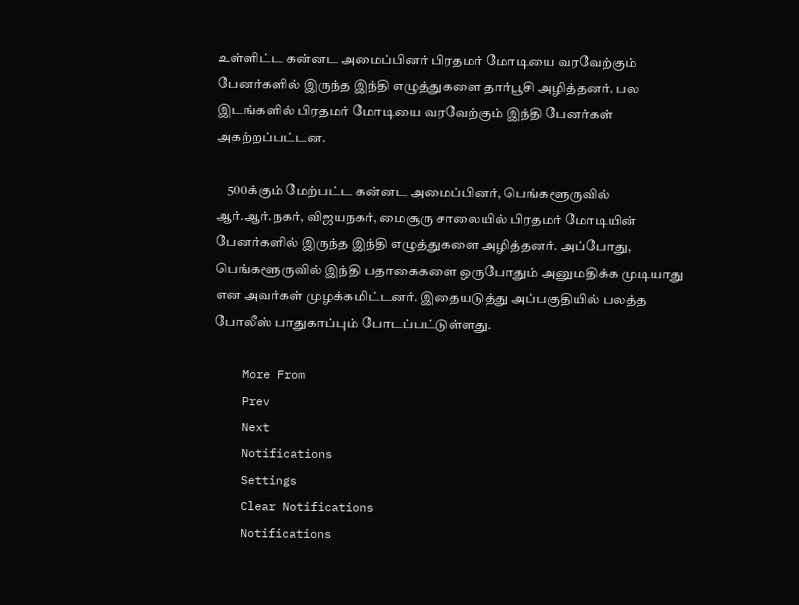உள்ளிட்ட கன்னட அமைப்பினர் பிரதமர் மோடியை வரவேற்கும் பேனர்களில் இருந்த இந்தி எழுத்துகளை தார்பூசி அழித்தனர். பல இடங்களில் பிரதமர் மோடியை வரவேற்கும் இந்தி பேனர்கள் அகற்றப்பட்டன.

    500க்கும் மேற்பட்ட கன்னட அமைப்பினர், பெங்களூருவில் ஆர்.ஆர்.நகர், விஜயநகர், மைசூரு சாலையில் பிரதமர் மோடியின் பேனர்களில் இருந்த இந்தி எழுத்துகளை அழித்தனர். அப்போது, பெங்களூருவில் இந்தி பதாகைகளை ஒருபோதும் அனுமதிக்க முடியாது என அவர்கள் முழக்கமிட்டனர். இதையடுத்து அப்பகுதியில் பலத்த போலீஸ் பாதுகாப்பும் போடப்பட்டுள்ளது.

    More From
    Prev
    Next
    Notifications
    Settings
    Clear Notifications
    Notifications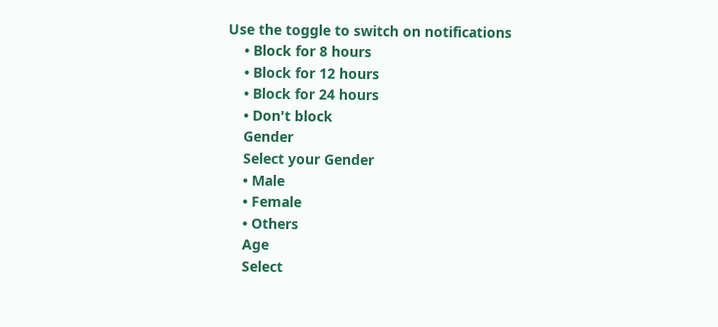Use the toggle to switch on notifications
    • Block for 8 hours
    • Block for 12 hours
    • Block for 24 hours
    • Don't block
    Gender
    Select your Gender
    • Male
    • Female
    • Others
    Age
    Select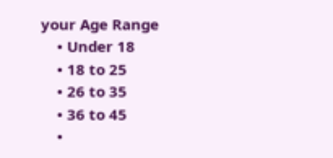your Age Range
    • Under 18
    • 18 to 25
    • 26 to 35
    • 36 to 45
    •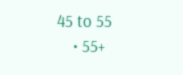45 to 55
    • 55+